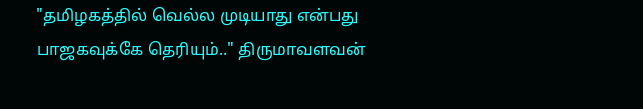"தமிழகத்தில் வெல்ல முடியாது என்பது பாஜகவுக்கே தெரியும்.." திருமாவளவன்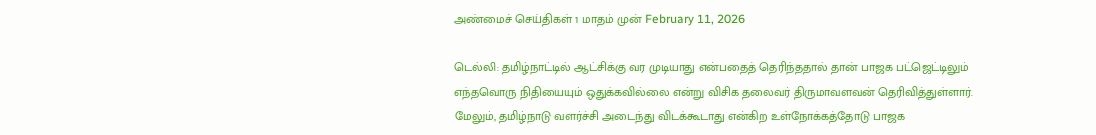அண்மைச் செய்திகள் 1 மாதம் முன் February 11, 2026

டெல்லி: தமிழ்நாட்டில் ஆட்சிக்கு வர முடியாது என்பதைத் தெரிந்ததால் தான் பாஜக பட்ஜெட்டிலும் எந்தவொரு நிதியையும் ஒதுக்கவில்லை என்று விசிக தலைவர் திருமாவளவன் தெரிவித்துள்ளார். மேலும், தமிழ்நாடு வளர்ச்சி அடைந்து விடக்கூடாது என்கிற உள்நோக்கத்தோடு பாஜக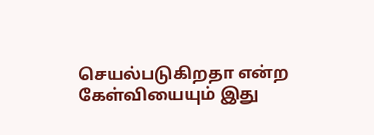செயல்படுகிறதா என்ற கேள்வியையும் இது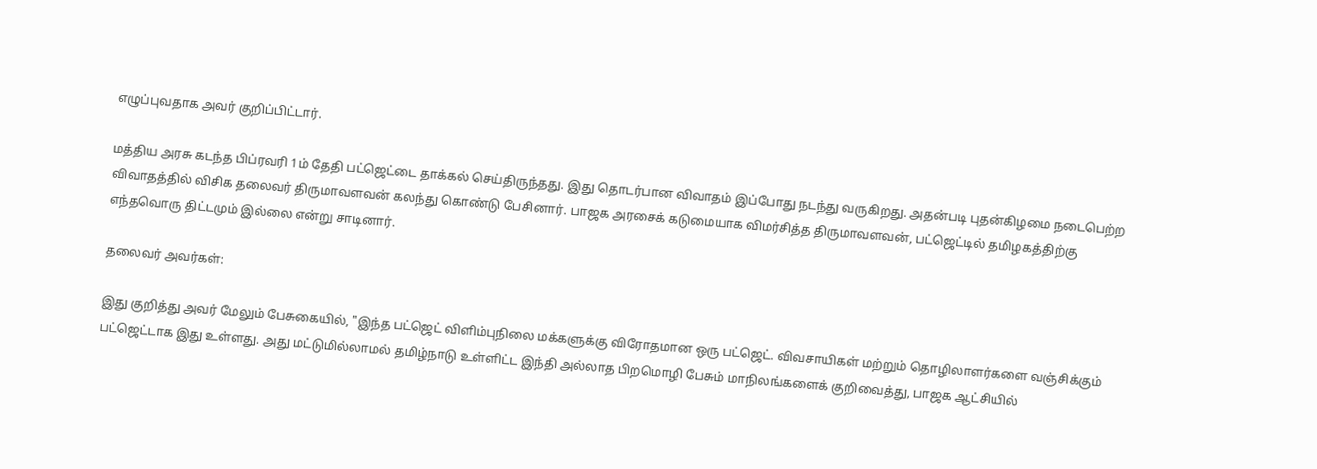எழுப்புவதாக அவர் குறிப்பிட்டார்.

மத்திய அரசு கடந்த பிப்ரவரி 1ம் தேதி பட்ஜெட்டை தாக்கல் செய்திருந்தது. இது தொடர்பான விவாதம் இப்போது நடந்து வருகிறது. அதன்படி புதன்கிழமை நடைபெற்ற விவாதத்தில் விசிக தலைவர் திருமாவளவன் கலந்து கொண்டு பேசினார். பாஜக அரசைக் கடுமையாக விமர்சித்த திருமாவளவன், பட்ஜெட்டில் தமிழகத்திற்கு எந்தவொரு திட்டமும் இல்லை என்று சாடினார்.

தலைவர் அவர்கள்:

இது குறித்து அவர் மேலும் பேசுகையில், "இந்த பட்ஜெட் விளிம்புநிலை மக்களுக்கு விரோதமான ஒரு பட்ஜெட். விவசாயிகள் மற்றும் தொழிலாளர்களை வஞ்சிக்கும் பட்ஜெட்டாக இது உள்ளது. அது மட்டுமில்லாமல் தமிழ்நாடு உள்ளிட்ட இந்தி அல்லாத பிறமொழி பேசும் மாநிலங்களைக் குறிவைத்து, பாஜக ஆட்சியில்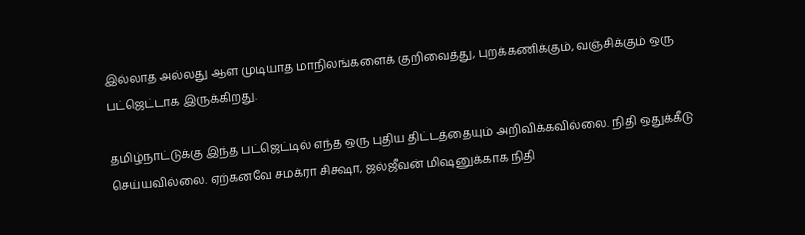இல்லாத அல்லது ஆள முடியாத மாநிலங்களைக் குறிவைத்து, புறக்கணிக்கும், வஞ்சிக்கும் ஒரு பட்ஜெட்டாக இருக்கிறது.

தமிழ்நாட்டுக்கு இந்த பட்ஜெட்டில் எந்த ஒரு புதிய திட்டத்தையும் அறிவிக்கவில்லை. நிதி ஒதுக்கீடு செய்யவில்லை. ஏற்கனவே சமக்ரா சிக்ஷா, ஜல்ஜீவன் மிஷனுக்காக நிதி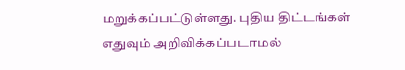மறுக்கப்பட்டுள்ளது. புதிய திட்டங்கள் எதுவும் அறிவிக்கப்படாமல்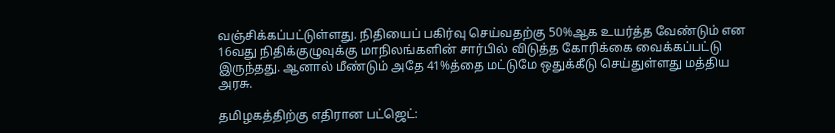வஞ்சிக்கப்பட்டுள்ளது. நிதியைப் பகிர்வு செய்வதற்கு 50%ஆக உயர்த்த வேண்டும் என 16வது நிதிக்குழுவுக்கு மாநிலங்களின் சார்பில் விடுத்த கோரிக்கை வைக்கப்பட்டு இருந்தது. ஆனால் மீண்டும் அதே 41%த்தை மட்டுமே ஒதுக்கீடு செய்துள்ளது மத்திய அரசு.

தமிழகத்திற்கு எதிரான பட்ஜெட்: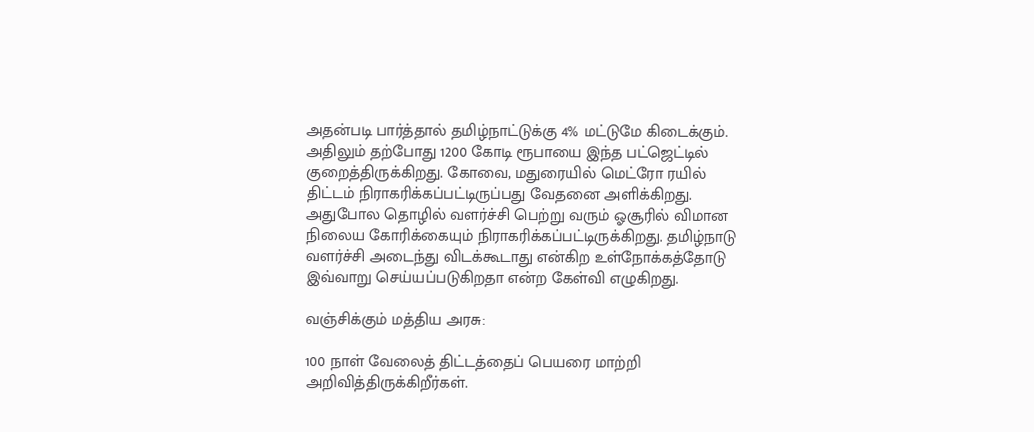அதன்படி பார்த்தால் தமிழ்நாட்டுக்கு 4% மட்டுமே கிடைக்கும். அதிலும் தற்போது 1200 கோடி ரூபாயை இந்த பட்ஜெட்டில் குறைத்திருக்கிறது. கோவை, மதுரையில் மெட்ரோ ரயில் திட்டம் நிராகரிக்கப்பட்டிருப்பது வேதனை அளிக்கிறது. அதுபோல தொழில் வளர்ச்சி பெற்று வரும் ஓசூரில் விமான நிலைய கோரிக்கையும் நிராகரிக்கப்பட்டிருக்கிறது. தமிழ்நாடு வளர்ச்சி அடைந்து விடக்கூடாது என்கிற உள்நோக்கத்தோடு இவ்வாறு செய்யப்படுகிறதா என்ற கேள்வி எழுகிறது.

வஞ்சிக்கும் மத்திய அரசு:

100 நாள் வேலைத் திட்டத்தைப் பெயரை மாற்றி அறிவித்திருக்கிறீர்கள்.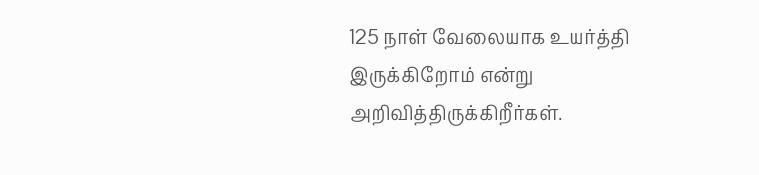125 நாள் வேலையாக உயர்த்தி இருக்கிறோம் என்று அறிவித்திருக்கிறீர்கள்.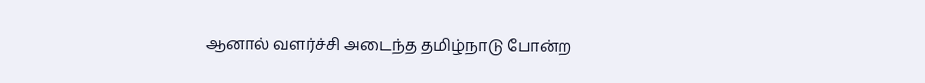ஆனால் வளர்ச்சி அடைந்த தமிழ்நாடு போன்ற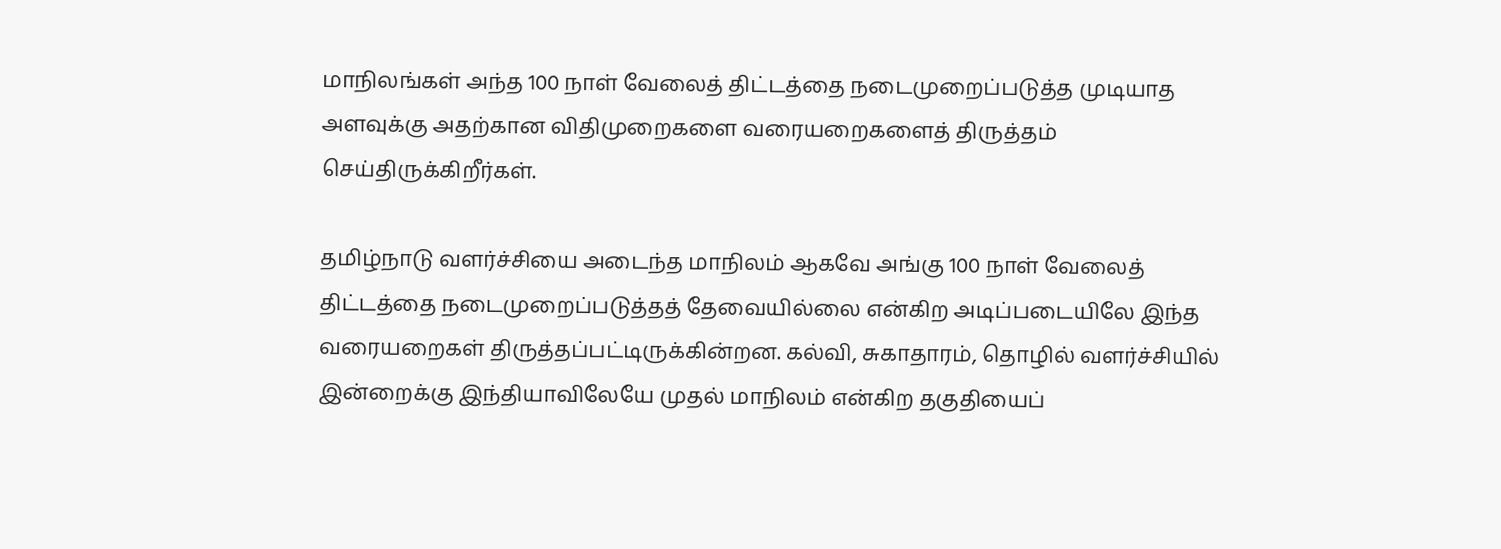மாநிலங்கள் அந்த 100 நாள் வேலைத் திட்டத்தை நடைமுறைப்படுத்த முடியாத அளவுக்கு அதற்கான விதிமுறைகளை வரையறைகளைத் திருத்தம் செய்திருக்கிறீர்கள்.

தமிழ்நாடு வளர்ச்சியை அடைந்த மாநிலம் ஆகவே அங்கு 100 நாள் வேலைத் திட்டத்தை நடைமுறைப்படுத்தத் தேவையில்லை என்கிற அடிப்படையிலே இந்த வரையறைகள் திருத்தப்பட்டிருக்கின்றன. கல்வி, சுகாதாரம், தொழில் வளர்ச்சியில் இன்றைக்கு இந்தியாவிலேயே முதல் மாநிலம் என்கிற தகுதியைப்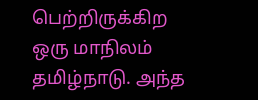பெற்றிருக்கிற ஒரு மாநிலம் தமிழ்நாடு. அந்த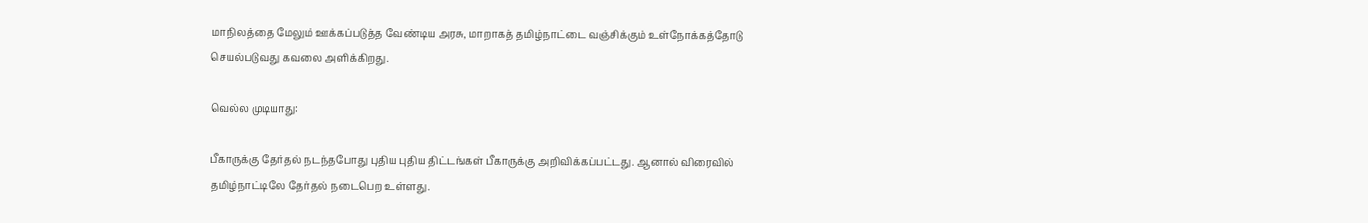மாநிலத்தை மேலும் ஊக்கப்படுத்த வேண்டிய அரசு, மாறாகத் தமிழ்நாட்டை வஞ்சிக்கும் உள்நோக்கத்தோடு செயல்படுவது கவலை அளிக்கிறது.

வெல்ல முடியாது:

பீகாருக்கு தேர்தல் நடந்தபோது புதிய புதிய திட்டங்கள் பீகாருக்கு அறிவிக்கப்பட்டது. ஆனால் விரைவில் தமிழ்நாட்டிலே தேர்தல் நடைபெற உள்ளது.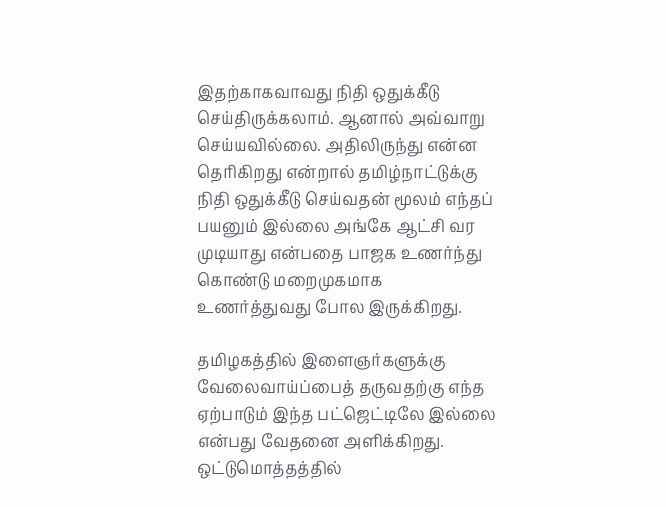இதற்காகவாவது நிதி ஒதுக்கீடு செய்திருக்கலாம். ஆனால் அவ்வாறு செய்யவில்லை. அதிலிருந்து என்ன தெரிகிறது என்றால் தமிழ்நாட்டுக்கு நிதி ஒதுக்கீடு செய்வதன் மூலம் எந்தப் பயனும் இல்லை அங்கே ஆட்சி வர முடியாது என்பதை பாஜக உணர்ந்து கொண்டு மறைமுகமாக உணர்த்துவது போல இருக்கிறது.

தமிழகத்தில் இளைஞர்களுக்கு வேலைவாய்ப்பைத் தருவதற்கு எந்த ஏற்பாடும் இந்த பட்ஜெட்டிலே இல்லை என்பது வேதனை அளிக்கிறது. ஒட்டுமொத்தத்தில்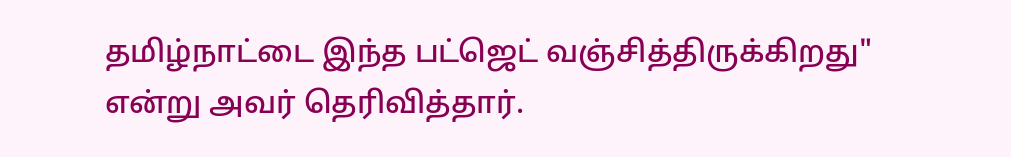தமிழ்நாட்டை இந்த பட்ஜெட் வஞ்சித்திருக்கிறது" என்று அவர் தெரிவித்தார்.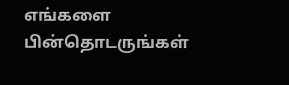எங்களை பின்தொடருங்கள்